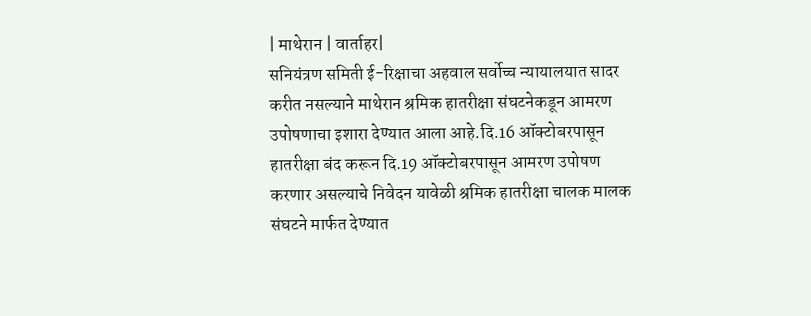| माथेरान | वार्ताहर|
सनियंत्रण समिती ई-रिक्षाचा अहवाल सर्वोच्च न्यायालयात सादर करीत नसल्याने माथेरान श्रमिक हातरीक्षा संघटनेकडून आमरण उपोषणाचा इशारा देण्यात आला आहे.दि.16 ऑक्टोबरपासून हातरीक्षा बंद करून दि.19 ऑक्टोबरपासून आमरण उपोषण करणार असल्याचे निवेदन यावेळी श्रमिक हातरीक्षा चालक मालक संघटने मार्फत देण्यात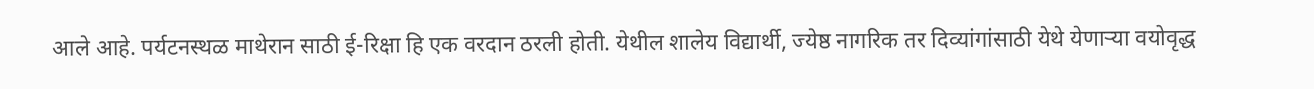आले आहे. पर्यटनस्थळ माथेरान साठी ई-रिक्षा हि एक वरदान ठरली होती. येथील शालेय विद्यार्थी, ज्येष्ठ नागरिक तर दिव्यांगांसाठी येथे येणाऱ्या वयोवृद्ध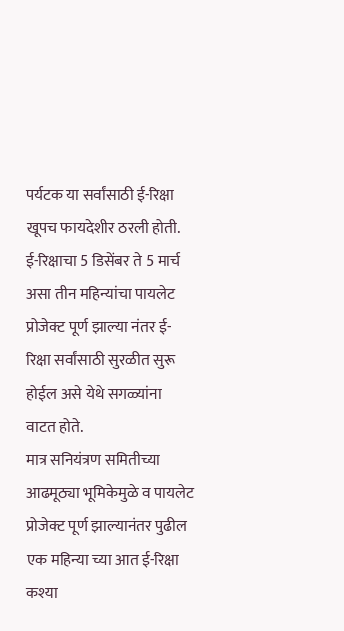पर्यटक या सर्वांसाठी ई-रिक्षा खूपच फायदेशीर ठरली होती. ई-रिक्षाचा 5 डिसेंबर ते 5 मार्च असा तीन महिन्यांचा पायलेट प्रोजेक्ट पूर्ण झाल्या नंतर ई-रिक्षा सर्वांसाठी सुरळीत सुरू होईल असे येथे सगळ्यांना वाटत होते.
मात्र सनियंत्रण समितीच्या आढमूठ्या भूमिकेमुळे व पायलेट प्रोजेक्ट पूर्ण झाल्यानंतर पुढील एक महिन्या च्या आत ई-रिक्षा कश्या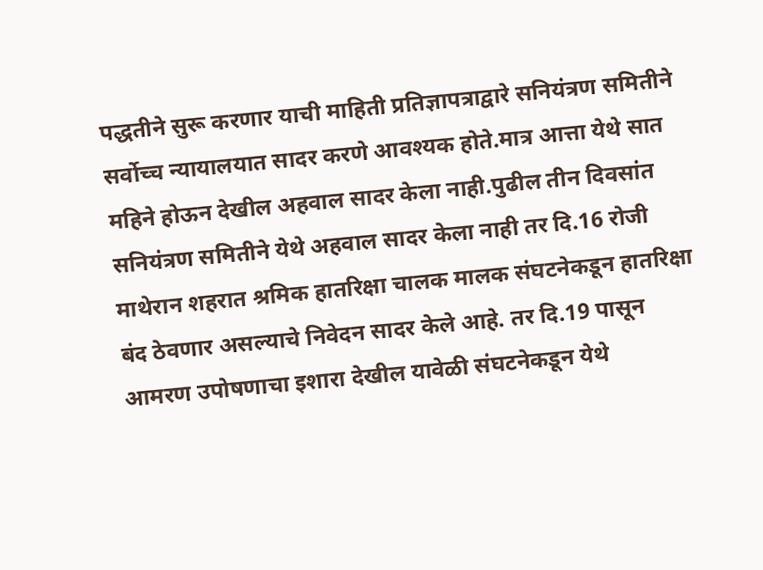पद्धतीने सुरू करणार याची माहिती प्रतिज्ञापत्राद्वारे सनियंत्रण समितीने सर्वोच्च न्यायालयात सादर करणे आवश्यक होते.मात्र आत्ता येथे सात महिने होऊन देखील अहवाल सादर केला नाही.पुढील तीन दिवसांत सनियंत्रण समितीने येथे अहवाल सादर केला नाही तर दि.16 रोजी माथेरान शहरात श्रमिक हातरिक्षा चालक मालक संघटनेकडून हातरिक्षा बंद ठेवणार असल्याचे निवेदन सादर केले आहे. तर दि.19 पासून आमरण उपोषणाचा इशारा देखील यावेळी संघटनेकडून येथे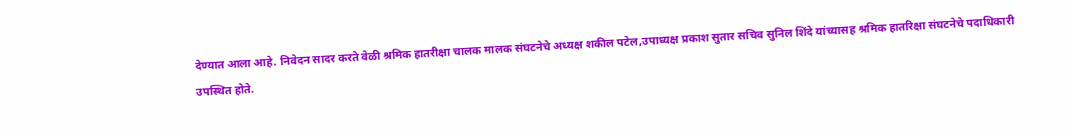देण्यात आला आहे. निवेदन सादर करते वेळी श्रमिक हातरीक्षा चालक मालक संघटनेचे अध्यक्ष शकील पटेल,उपाध्यक्ष प्रकाश सुतार सचिव सुनिल शिंदे यांच्यासह श्रमिक हातरिक्षा संघटनेचे पदाधिकारी उपस्थित होते.